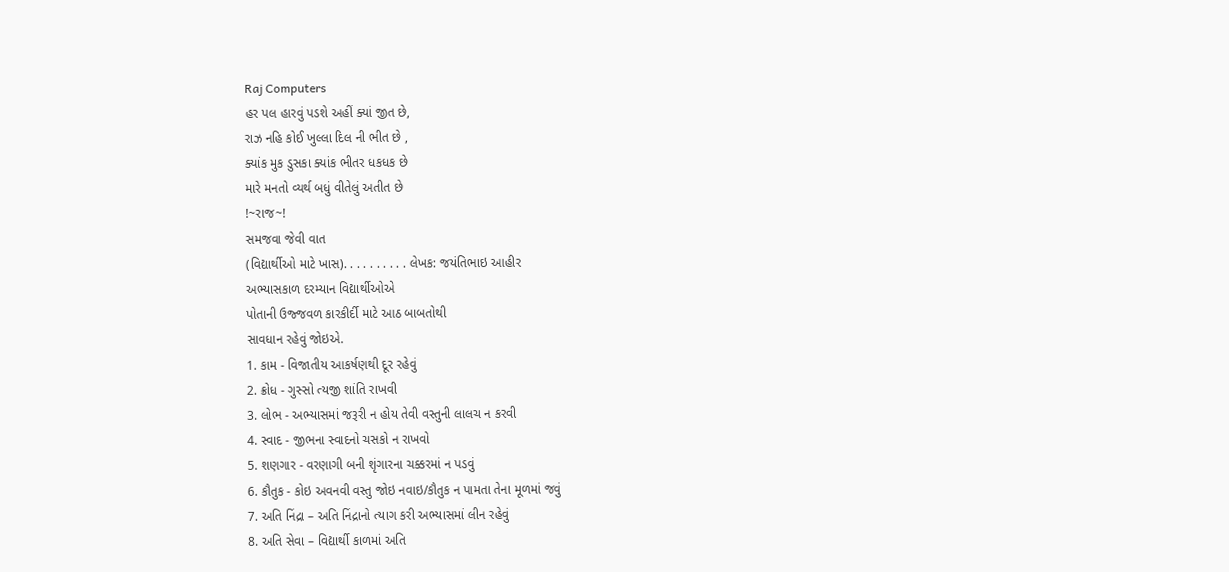Raj Computers
હર પલ હારવું પડશે અહીં ક્યાં જીત છે,
રાઝ નહિ કોઈ ખુલ્લા દિલ ની ભીત છે ,
ક્યાંક મુક ડુસકા ક્યાંક ભીતર ધકધક છે
મારે મનતો વ્યર્થ બધું વીતેલું અતીત છે
!~રાજ~!
સમજવા જેવી વાત
(વિદ્યાર્થીઓ માટે ખાસ). . . . . . . . . . લેખક: જયંતિભાઇ આહીર
અભ્યાસકાળ દરમ્યાન વિદ્યાર્થીઓએ
પોતાની ઉજ્જવળ કારકીર્દી માટે આઠ બાબતોથી
સાવધાન રહેવું જોઇએ.
1. કામ - વિજાતીય આકર્ષણથી દૂર રહેવું
2. ક્રોધ - ગુસ્સો ત્યજી શાંતિ રાખવી
3. લોભ - અભ્યાસમાં જરૂરી ન હોય તેવી વસ્તુની લાલચ ન કરવી
4. સ્વાદ - જીભના સ્વાદનો ચસકો ન રાખવો
5. શણગાર - વરણાગી બની શૃંગારના ચક્કરમાં ન પડવું
6. કૌતુક - કોઇ અવનવી વસ્તુ જોઇ નવાઇ/કૌતુક ન પામતા તેના મૂળમાં જવું
7. અતિ નિંદ્રા – અતિ નિંદ્રાનો ત્યાગ કરી અભ્યાસમાં લીન રહેવું
8. અતિ સેવા – વિદ્યાર્થી કાળમાં અતિ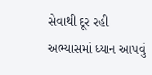સેવાથી દૂર રહી અભ્યાસમાં ધ્યાન આપવું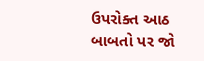ઉપરોક્ત આઠ બાબતો પર જો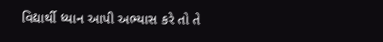વિદ્યાર્થી ધ્યાન આપી અભ્યાસ કરે તો તે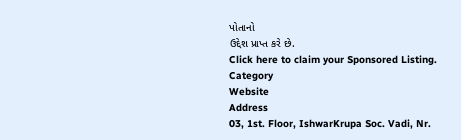પોતાનો
ઉદ્દેશ પ્રાપ્ત કરે છે.
Click here to claim your Sponsored Listing.
Category
Website
Address
03, 1st. Floor, IshwarKrupa Soc. Vadi, Nr.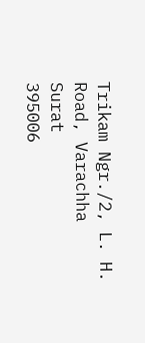Trikam Ngr./2, L. H. Road, Varachha
Surat
395006